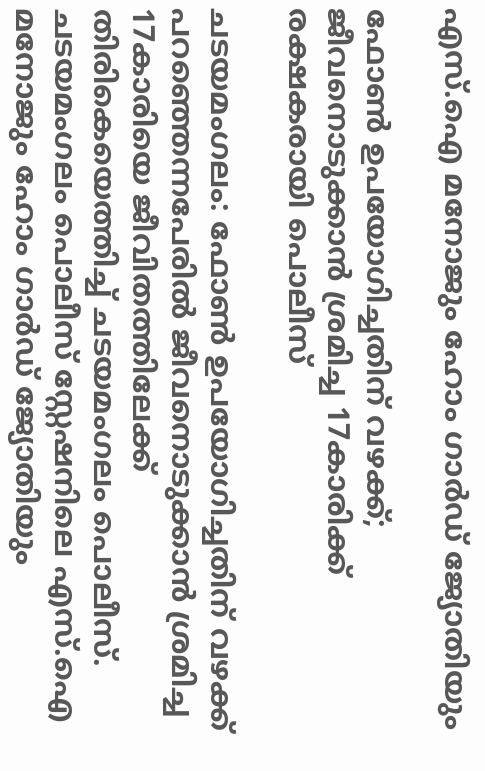എസ്.ഐ മനോജും ഹോം ഗാർഡ് ജ്യോതിയും

ഫോൺ ഉപയോഗിച്ചതിന് വഴക്ക്; ജീവനൊടുക്കാൻ ശ്രമിച്ച 17കാരിക്ക് രക്ഷകരായി പൊലീസ്

ചടയമംഗലം: ഫോൺ ഉപയോഗിച്ചതിന് വഴക്ക് പറഞ്ഞെന്നപേരിൽ ജീവനൊടുക്കാൻ ശ്രമിച്ച 17കാരിയെ ജീവിതത്തിലേക്ക് തിരികെയെത്തിച്ച് ചടയമംഗലം പൊലീസ്. ചടയമംഗലം പൊലീസ് സ്റ്റേഷനിലെ എസ്.ഐ മനോജും ഹോം ഗാർഡ് ജ്യോതിയും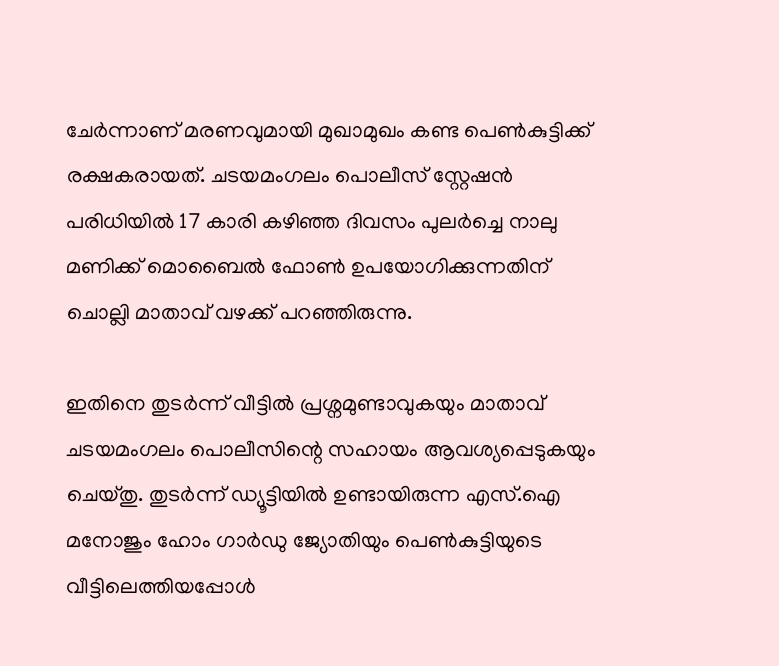ചേർന്നാണ് മരണവുമായി മുഖാമുഖം കണ്ട പെൺകുട്ടിക്ക് രക്ഷകരായത്. ചടയമംഗലം പൊലീസ് സ്റ്റേഷൻ പരിധിയിൽ 17 കാരി കഴിഞ്ഞ ദിവസം പുലർച്ചെ നാലു മണിക്ക് മൊബൈൽ ഫോൺ ഉപയോഗിക്കുന്നതിന് ചൊല്ലി മാതാവ് വഴക്ക് പറഞ്ഞിരുന്നു.

ഇതിനെ തുടർന്ന് വീട്ടിൽ പ്രശ്നമുണ്ടാവുകയും മാതാവ് ചടയമംഗലം പൊലീസിന്റെ സഹായം ആവശ്യപ്പെടുകയും ചെയ്തു. തുടർന്ന് ഡ്യൂട്ടിയിൽ ഉണ്ടായിരുന്ന എസ്.ഐ മനോജും ഹോം ഗാർഡു ജ്യോതിയും പെൺകുട്ടിയുടെ വീട്ടിലെത്തിയപ്പോൾ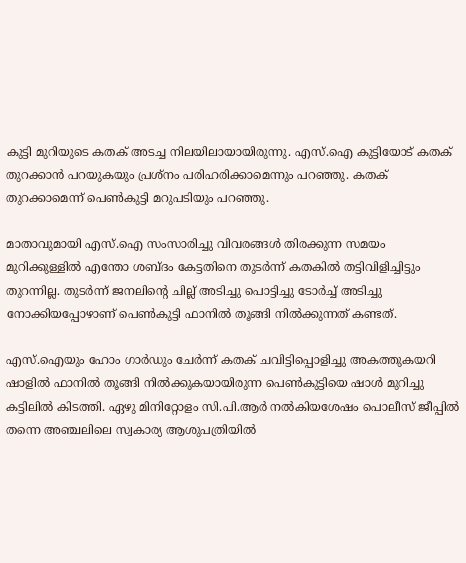കുട്ടി മുറിയുടെ കതക് അടച്ച നിലയിലായായിരുന്നു. എസ്.ഐ കുട്ടിയോട് കതക് തുറക്കാൻ പറയുകയും പ്രശ്നം പരിഹരിക്കാമെന്നും പറഞ്ഞു. കതക് തുറക്കാമെന്ന് പെൺകുട്ടി മറുപടിയും പറഞ്ഞു.

മാതാവുമായി എസ്.ഐ സംസാരിച്ചു വിവരങ്ങൾ തിരക്കുന്ന സമയം മുറിക്കുള്ളിൽ എന്തോ ശബ്ദം കേട്ടതിനെ തുടർന്ന് കതകിൽ തട്ടിവിളിച്ചിട്ടും തുറന്നില്ല. തുടർന്ന് ജനലിന്റെ ചില്ല് അടിച്ചു പൊട്ടിച്ചു ടോർച്ച് അടിച്ചു നോക്കിയപ്പോഴാണ് പെൺകുട്ടി ഫാനിൽ തൂങ്ങി നിൽക്കുന്നത് കണ്ടത്.

എസ്.ഐയും ഹോം ഗാർഡും ചേർന്ന് കതക് ചവിട്ടിപ്പൊളിച്ചു അകത്തുകയറി ഷാളിൽ ഫാനിൽ തൂങ്ങി നിൽക്കുകയായിരുന്ന പെൺകുട്ടിയെ ഷാൾ മുറിച്ചു കട്ടിലിൽ കിടത്തി. ഏഴു മിനിറ്റോളം സി.പി.ആർ നൽകിയശേഷം പൊലീസ് ജീപ്പിൽ തന്നെ അഞ്ചലിലെ സ്വകാര്യ ആശുപത്രിയിൽ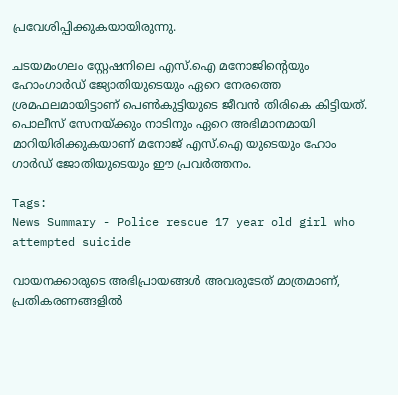പ്രവേശിപ്പിക്കുകയായിരുന്നു.

ചടയമംഗലം സ്റ്റേഷനിലെ എസ്.ഐ മനോജിന്റെയും ഹോംഗാർഡ് ജ്യോതിയുടെയും ഏറെ നേരത്തെ ശ്രമഫലമായിട്ടാണ് പെൺകുട്ടിയുടെ ജീവൻ തിരികെ കിട്ടിയത്. പൊലീസ് സേനയ്ക്കും നാടിനും ഏറെ അഭിമാനമായി മാറിയിരിക്കുകയാണ് മനോജ് എസ്.ഐ യുടെയും ഹോം ഗാർഡ് ജോതിയുടെയും ഈ പ്രവർത്തനം.

Tags:
News Summary - Police rescue 17 year old girl who attempted suicide

വായനക്കാരുടെ അഭിപ്രായങ്ങള്‍ അവരുടേത് മാത്രമാണ്, പ്രതികരണങ്ങളിൽ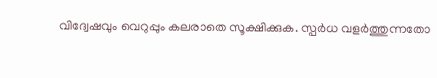വിദ്വേഷവും വെറുപ്പും കലരാതെ സൂക്ഷിക്കുക. സ്പർധ വളർത്തുന്നതോ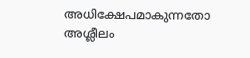അധിക്ഷേപമാകുന്നതോ അശ്ലീലം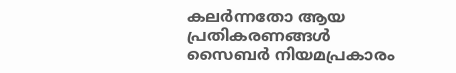കലർന്നതോ ആയ പ്രതികരണങ്ങൾ സൈബർ നിയമപ്രകാരം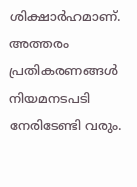ശിക്ഷാർഹമാണ്. അത്തരം പ്രതികരണങ്ങൾ നിയമനടപടി നേരിടേണ്ടി വരും.